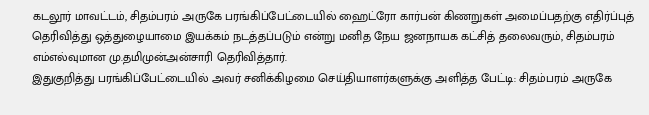கடலூர் மாவட்டம், சிதம்பரம் அருகே பரங்கிப்பேட்டையில் ஹைட்ரோ கார்பன் கிணறுகள் அமைப்பதற்கு எதிர்ப்புத் தெரிவித்து ஒத்துழையாமை இயக்கம் நடத்தப்படும் என்று மனித நேய ஜனநாயக கட்சித் தலைவரும், சிதம்பரம் எம்எல்வுமான மு.தமிமுன்அன்சாரி தெரிவித்தார்.
இதுகுறித்து பரங்கிப்பேட்டையில் அவர் சனிக்கிழமை செய்தியாளர்களுக்கு அளித்த பேட்டி: சிதம்பரம் அருகே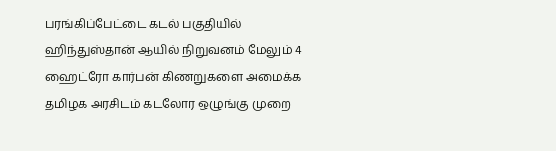பரங்கிப்பேட்டை கடல் பகுதியில் ஹிந்துஸ்தான் ஆயில் நிறுவனம் மேலும் 4 ஹைட்ரோ கார்பன் கிணறுகளை அமைக்க தமிழக அரசிடம் கடலோர ஒழுங்கு முறை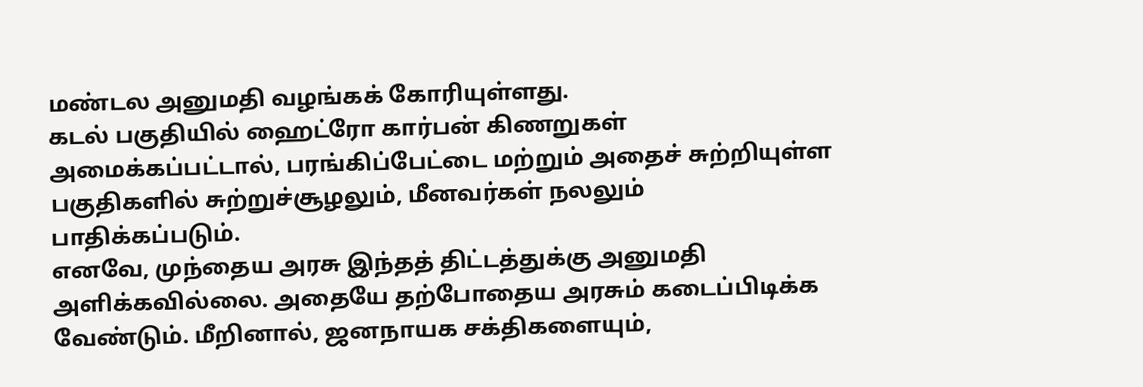மண்டல அனுமதி வழங்கக் கோரியுள்ளது.
கடல் பகுதியில் ஹைட்ரோ கார்பன் கிணறுகள் அமைக்கப்பட்டால், பரங்கிப்பேட்டை மற்றும் அதைச் சுற்றியுள்ள பகுதிகளில் சுற்றுச்சூழலும், மீனவர்கள் நலலும் பாதிக்கப்படும்.
எனவே, முந்தைய அரசு இந்தத் திட்டத்துக்கு அனுமதி அளிக்கவில்லை. அதையே தற்போதைய அரசும் கடைப்பிடிக்க வேண்டும். மீறினால், ஜனநாயக சக்திகளையும்,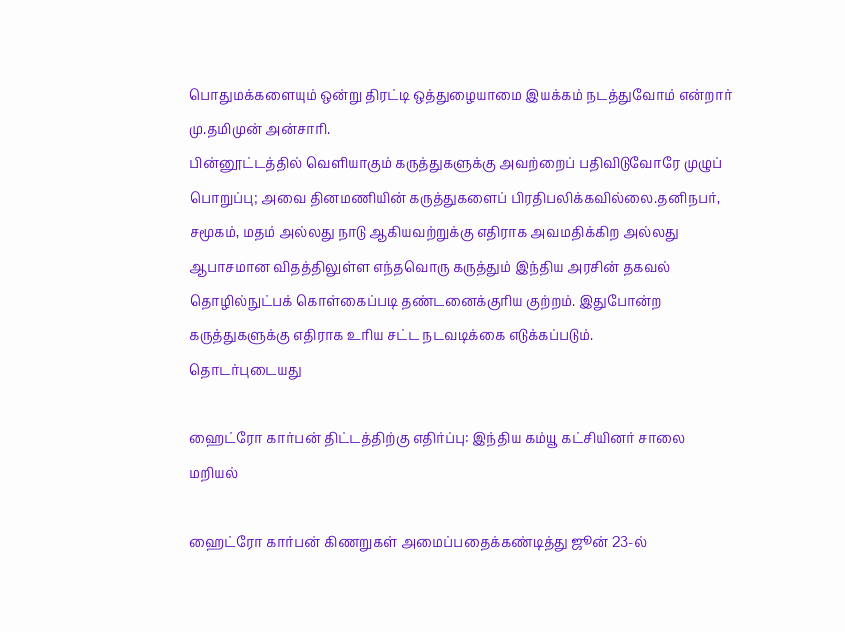பொதுமக்களையும் ஒன்று திரட்டி ஒத்துழையாமை இயக்கம் நடத்துவோம் என்றார் மு.தமிமுன் அன்சாரி.
பின்னூட்டத்தில் வெளியாகும் கருத்துகளுக்கு அவற்றைப் பதிவிடுவோரே முழுப் பொறுப்பு; அவை தினமணியின் கருத்துகளைப் பிரதிபலிக்கவில்லை.தனிநபர், சமூகம், மதம் அல்லது நாடு ஆகியவற்றுக்கு எதிராக அவமதிக்கிற அல்லது ஆபாசமான விதத்திலுள்ள எந்தவொரு கருத்தும் இந்திய அரசின் தகவல் தொழில்நுட்பக் கொள்கைப்படி தண்டனைக்குரிய குற்றம். இதுபோன்ற கருத்துகளுக்கு எதிராக உரிய சட்ட நடவடிக்கை எடுக்கப்படும்.
தொடர்புடையது

ஹைட்ரோ கார்பன் திட்டத்திற்கு எதிர்ப்பு: இந்திய கம்யூ கட்சியினர் சாலை மறியல்

ஹைட்ரோ கார்பன் கிணறுகள் அமைப்பதைக்கண்டித்து ஜூன் 23-ல்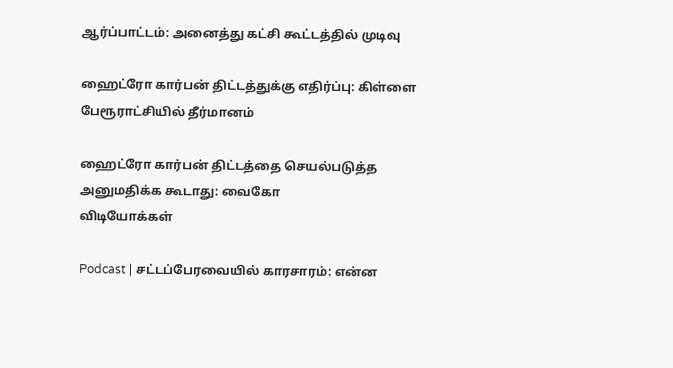ஆர்ப்பாட்டம்: அனைத்து கட்சி கூட்டத்தில் முடிவு

ஹைட்ரோ கார்பன் திட்டத்துக்கு எதிர்ப்பு: கிள்ளை பேரூராட்சியில் தீர்மானம்

ஹைட்ரோ கார்பன் திட்டத்தை செயல்படுத்த அனுமதிக்க கூடாது: வைகோ
விடியோக்கள்

Podcast | சட்டப்பேரவையில் காரசாரம்: என்ன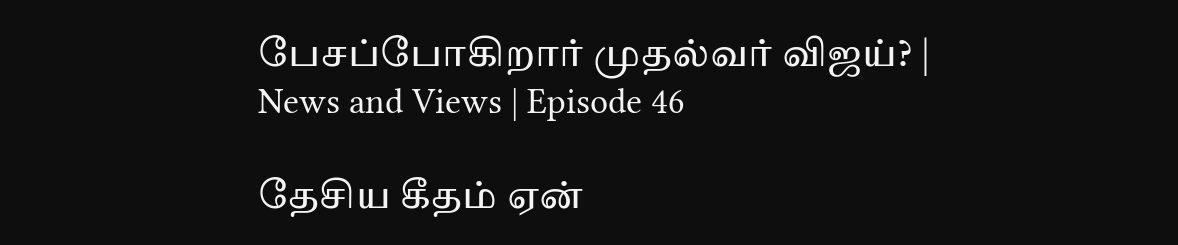பேசப்போகிறார் முதல்வர் விஜய்? | News and Views | Episode 46

தேசிய கீதம் ஏன்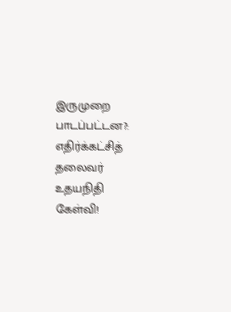இருமுறை பாடப்பட்டன?: எதிர்க்கட்சித் தலைவர் உதயநிதி கேள்வி!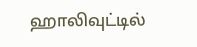ஹாலிவுட்டில்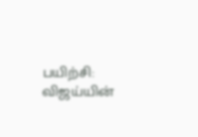பயிற்சி: விஜய்யின்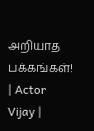அறியாத பக்கங்கள்! | Actor Vijay |